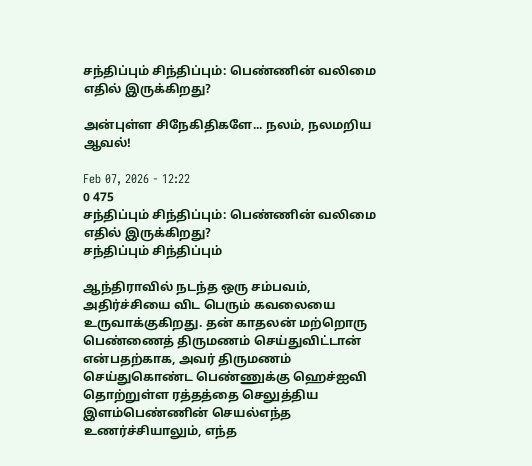சந்திப்பும் சிந்திப்பும்: பெண்ணின் வலிமை எதில் இருக்கிறது?

அன்புள்ள சிநேகிதிகளே... நலம், நலமறிய ஆவல்!

Feb 07, 2026 - 12:22
0 475
சந்திப்பும் சிந்திப்பும்: பெண்ணின் வலிமை எதில் இருக்கிறது?
சந்திப்பும் சிந்திப்பும்

ஆந்திராவில் நடந்த ஒரு சம்பவம், அதிர்ச்சியை விட பெரும் கவலையை உருவாக்குகிறது. தன் காதலன் மற்றொரு பெண்ணைத் திருமணம் செய்துவிட்டான் என்பதற்காக, அவர் திருமணம் செய்துகொண்ட பெண்ணுக்கு ஹெச்ஐவி தொற்றுள்ள ரத்தத்தை செலுத்திய இளம்பெண்ணின் செயல்எந்த உணர்ச்சியாலும், எந்த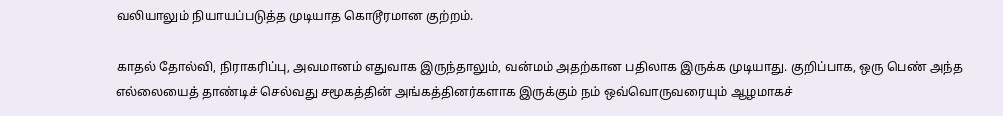வலியாலும் நியாயப்படுத்த முடியாத கொடூரமான குற்றம்.

காதல் தோல்வி, நிராகரிப்பு, அவமானம் எதுவாக இருந்தாலும், வன்மம் அதற்கான பதிலாக இருக்க முடியாது. குறிப்பாக, ஒரு பெண் அந்த எல்லையைத் தாண்டிச் செல்வது சமூகத்தின் அங்கத்தினர்களாக இருக்கும் நம் ஒவ்வொருவரையும் ஆழமாகச்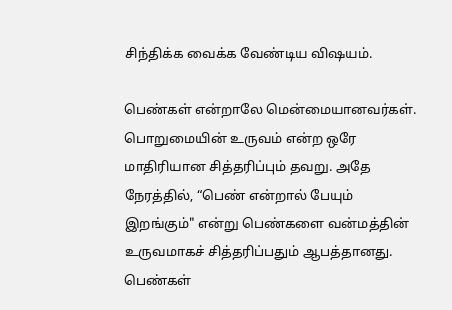சிந்திக்க வைக்க வேண்டிய விஷயம்.

பெண்கள் என்றாலே மென்மையானவர்கள். பொறுமையின் உருவம் என்ற ஒரே மாதிரியான சித்தரிப்பும் தவறு. அதே நேரத்தில், “பெண் என்றால் பேயும் இறங்கும்" என்று பெண்களை வன்மத்தின் உருவமாகச் சித்தரிப்பதும் ஆபத்தானது. பெண்கள்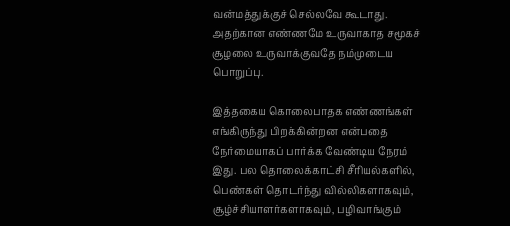வன்மத்துக்குச் செல்லவே கூடாது. அதற்கான எண்ணமே உருவாகாத சமூகச் சூழலை உருவாக்குவதே நம்முடைய பொறுப்பு.

இத்தகைய கொலைபாதக எண்ணங்கள் எங்கிருந்து பிறக்கின்றன என்பதை நேர்மையாகப் பார்க்க வேண்டிய நேரம் இது. பல தொலைக்காட்சி சீரியல்களில், பெண்கள் தொடர்ந்து வில்லிகளாகவும், சூழ்ச்சியாளர்களாகவும், பழிவாங்கும்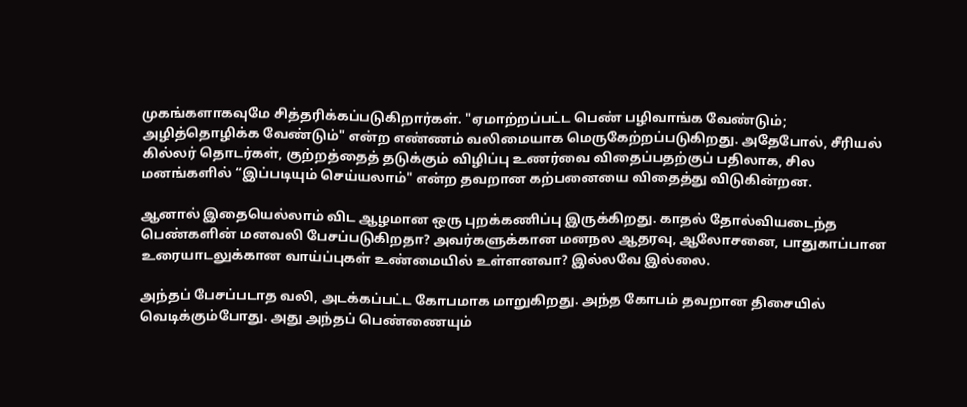முகங்களாகவுமே சித்தரிக்கப்படுகிறார்கள். "ஏமாற்றப்பட்ட பெண் பழிவாங்க வேண்டும்; அழித்தொழிக்க வேண்டும்" என்ற எண்ணம் வலிமையாக மெருகேற்றப்படுகிறது. அதேபோல், சீரியல் கில்லர் தொடர்கள், குற்றத்தைத் தடுக்கும் விழிப்பு உணர்வை விதைப்பதற்குப் பதிலாக, சில மனங்களில் “இப்படியும் செய்யலாம்" என்ற தவறான கற்பனையை விதைத்து விடுகின்றன.

ஆனால் இதையெல்லாம் விட ஆழமான ஒரு புறக்கணிப்பு இருக்கிறது. காதல் தோல்வியடைந்த பெண்களின் மனவலி பேசப்படுகிறதா? அவர்களுக்கான மனநல ஆதரவு, ஆலோசனை, பாதுகாப்பான உரையாடலுக்கான வாய்ப்புகள் உண்மையில் உள்ளனவா? இல்லவே இல்லை.

அந்தப் பேசப்படாத வலி, அடக்கப்பட்ட கோபமாக மாறுகிறது. அந்த கோபம் தவறான திசையில் வெடிக்கும்போது. அது அந்தப் பெண்ணையும்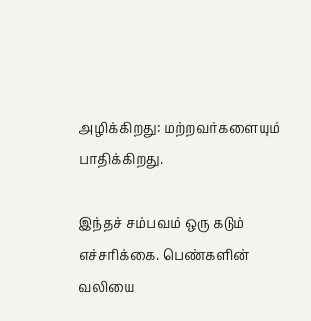அழிக்கிறது: மற்றவர்களையும் பாதிக்கிறது.

இந்தச் சம்பவம் ஒரு கடும் எச்சரிக்கை. பெண்களின் வலியை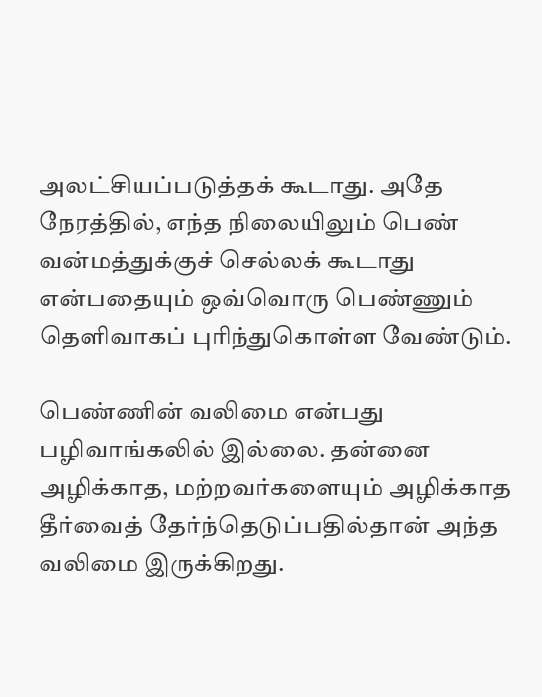அலட்சியப்படுத்தக் கூடாது. அதே நேரத்தில், எந்த நிலையிலும் பெண் வன்மத்துக்குச் செல்லக் கூடாது என்பதையும் ஒவ்வொரு பெண்ணும் தெளிவாகப் புரிந்துகொள்ள வேண்டும்.

பெண்ணின் வலிமை என்பது பழிவாங்கலில் இல்லை. தன்னை அழிக்காத, மற்றவர்களையும் அழிக்காத தீர்வைத் தேர்ந்தெடுப்பதில்தான் அந்த வலிமை இருக்கிறது.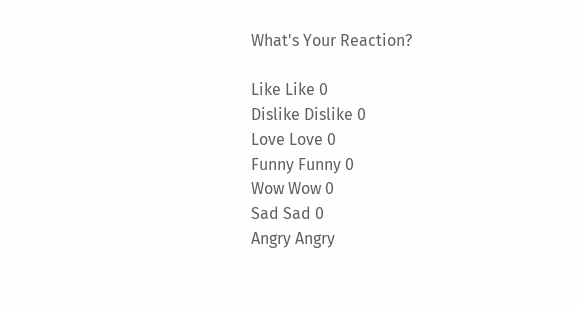What's Your Reaction?

Like Like 0
Dislike Dislike 0
Love Love 0
Funny Funny 0
Wow Wow 0
Sad Sad 0
Angry Angry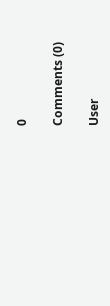0

Comments (0)

User